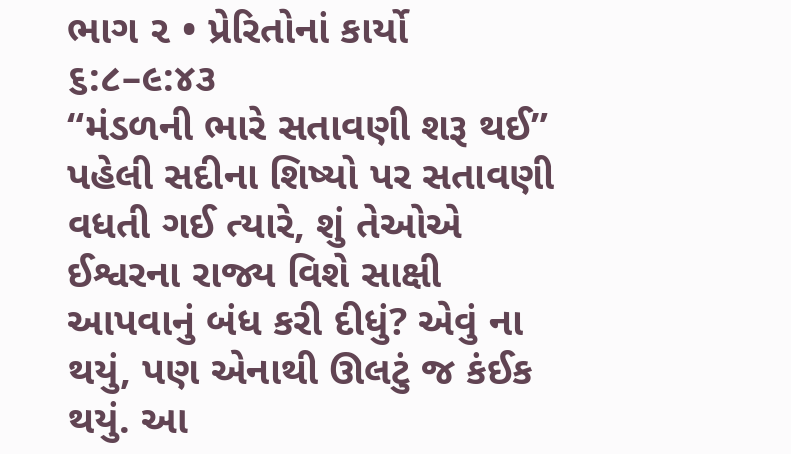ભાગ ૨ • પ્રેરિતોનાં કાર્યો ૬:૮–૯:૪૩
“મંડળની ભારે સતાવણી શરૂ થઈ”
પહેલી સદીના શિષ્યો પર સતાવણી વધતી ગઈ ત્યારે, શું તેઓએ ઈશ્વરના રાજ્ય વિશે સાક્ષી આપવાનું બંધ કરી દીધું? એવું ના થયું, પણ એનાથી ઊલટું જ કંઈક થયું. આ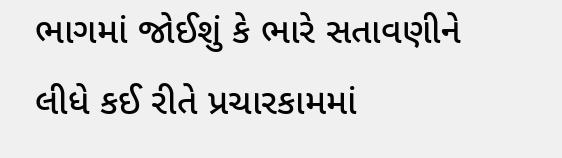ભાગમાં જોઈશું કે ભારે સતાવણીને લીધે કઈ રીતે પ્રચારકામમાં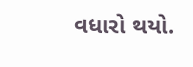વધારો થયો.